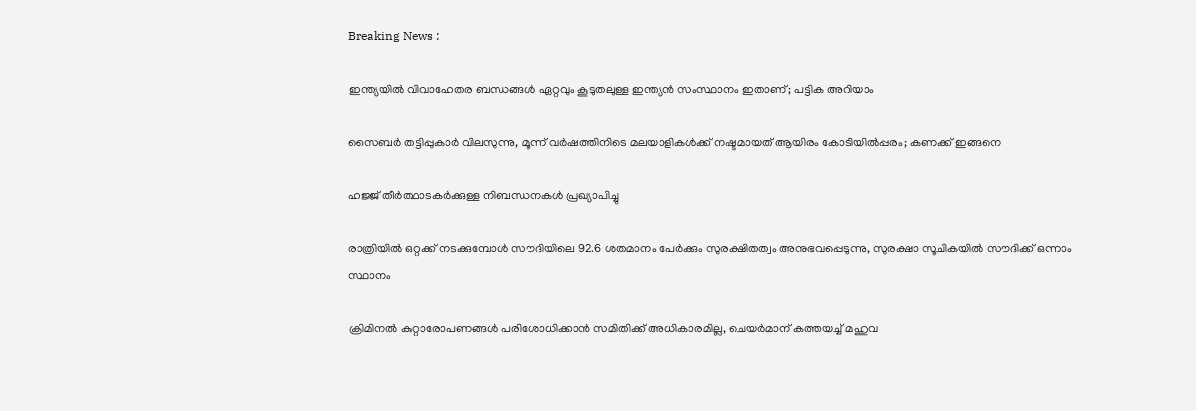Breaking News :

ഇന്ത്യയില്‍ വിവാഹേതര ബന്ധങ്ങള്‍ ഏറ്റവും കൂടുതലുള്ള ഇന്ത്യന്‍ സംസ്ഥാനം ഇതാണ്; പട്ടിക അറിയാം

സൈബര്‍ തട്ടിപ്പുകാര്‍ വിലസുന്നു, മൂന്ന് വര്‍ഷത്തിനിടെ മലയാളികള്‍ക്ക് നഷ്ടമായത് ആയിരം കോടിയില്‍പ്പരം; കണക്ക് ഇങ്ങനെ

ഹജ്ജ് തീർത്ഥാടകർക്കുള്ള നിബന്ധനകൾ പ്രഖ്യാപിച്ചു

രാത്രിയിൽ ഒറ്റക്ക് നടക്കുമ്പോൾ സൗദിയിലെ 92.6 ശതമാനം പേർക്കും സുരക്ഷിതത്വം അനുഭവപ്പെടുന്നു, സുരക്ഷാ സൂചികയിൽ സൗദിക്ക് ഒന്നാം സ്ഥാനം

ക്രിമിനല്‍ കുറ്റാരോപണങ്ങള്‍ പരിശോധിക്കാന്‍ സമിതിക്ക്‌ അധികാരമില്ല, ചെയര്‍മാന്‌ കത്തയച്ച് മഹുവ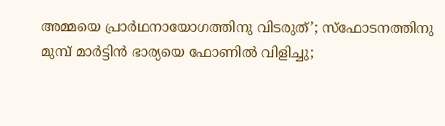അമ്മയെ പ്രാര്‍ഥനായോഗത്തിനു വിടരുത്’; സ്‌ഫോടനത്തിനു മുമ്പ് മാര്‍ട്ടിന്‍ ഭാര്യയെ ഫോണില്‍ വിളിച്ചു;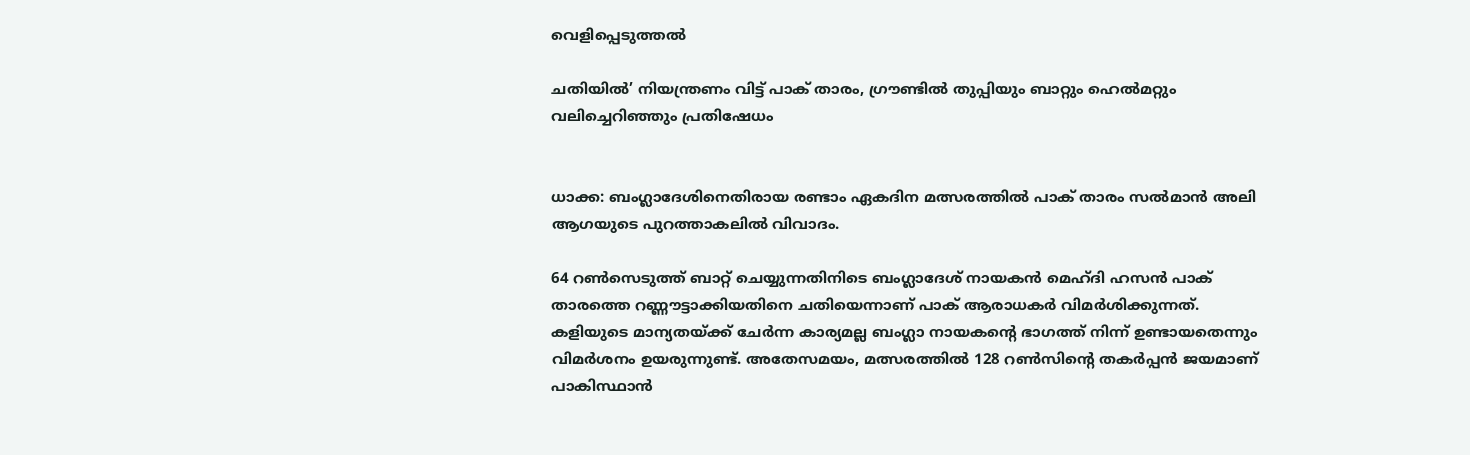വെളിപ്പെടുത്തല്‍

ചതിയില്‍’ നിയന്ത്രണം വിട്ട് പാക് താരം, ഗ്രൗണ്ടില്‍ തുപ്പിയും ബാറ്റും ഹെല്‍മറ്റും വലിച്ചെറിഞ്ഞും പ്രതിഷേധം


ധാക്ക: ബംഗ്ലാദേശിനെതിരായ രണ്ടാം ഏകദിന മത്സരത്തില്‍ പാക് താരം സല്‍മാന്‍ അലി ആഗയുടെ പുറത്താകലില്‍ വിവാദം.

64 റണ്‍സെടുത്ത് ബാറ്റ് ചെയ്യുന്നതിനിടെ ബംഗ്ലാദേശ് നായകന്‍ മെഹ്ദി ഹസന്‍ പാക് താരത്തെ റണ്ണൗട്ടാക്കിയതിനെ ചതിയെന്നാണ് പാക് ആരാധകര്‍ വിമര്‍ശിക്കുന്നത്. കളിയുടെ മാന്യതയ്ക്ക് ചേര്‍ന്ന കാര്യമല്ല ബംഗ്ലാ നായകന്റെ ഭാഗത്ത് നിന്ന് ഉണ്ടായതെന്നും വിമര്‍ശനം ഉയരുന്നുണ്ട്. അതേസമയം, മത്സരത്തില്‍ 128 റണ്‍സിന്റെ തകര്‍പ്പന്‍ ജയമാണ് പാകിസ്ഥാന്‍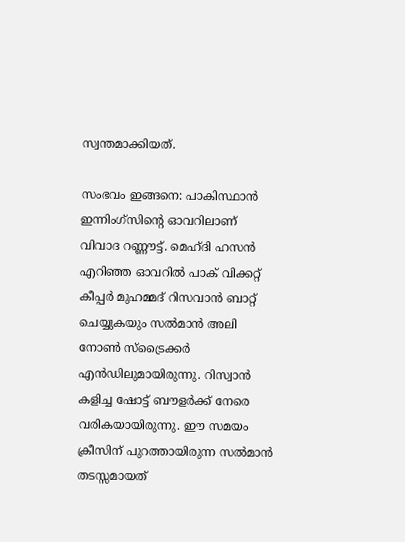സ്വന്തമാക്കിയത്.

സംഭവം ഇങ്ങനെ: പാകിസ്ഥാന്‍ ഇന്നിംഗ്സിന്റെ ഓവറിലാണ് വിവാദ റണ്ണൗട്ട്. മെഹ്ദി ഹസന്‍ എറിഞ്ഞ ഓവറില്‍ പാക് വിക്കറ്റ് കീപ്പര്‍ മുഹമ്മദ് റിസവാന്‍ ബാറ്റ് ചെയ്യുകയും സല്‍മാന്‍ അലി നോണ്‍ സ്ട്രൈക്കര്‍ എന്‍ഡിലുമായിരുന്നു. റിസ്വാന്‍ കളിച്ച ഷോട്ട് ബൗളര്‍ക്ക് നേരെ വരികയായിരുന്നു. ഈ സമയം ക്രീസിന് പുറത്തായിരുന്ന സല്‍മാന്‍ തടസ്സമായത്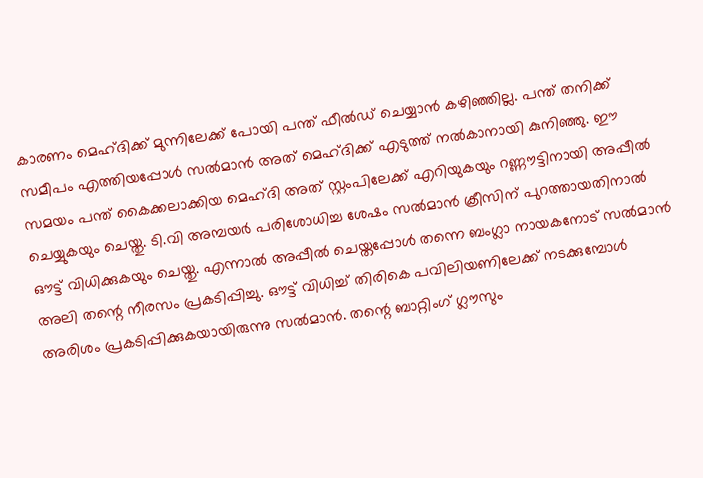കാരണം മെഹ്ദിക്ക് മുന്നിലേക്ക് പോയി പന്ത് ഫീല്‍ഡ് ചെയ്യാന്‍ കഴിഞ്ഞില്ല. പന്ത് തനിക്ക് സമീപം എത്തിയപ്പോള്‍ സല്‍മാന്‍ അത് മെഹ്ദിക്ക് എടുത്ത് നല്‍കാനായി കുനിഞ്ഞു. ഈ സമയം പന്ത് കൈക്കലാക്കിയ മെഹ്ദി അത് സ്റ്റംപിലേക്ക് എറിയുകയും റണ്ണൗട്ടിനായി അപ്പീല്‍ ചെയ്യുകയും ചെയ്തു. ടി.വി അമ്പയര്‍ പരിശോധിച്ച ശേഷം സല്‍മാന്‍ ക്രീസിന് പുറത്തായതിനാല്‍ ഔട്ട് വിധിക്കുകയും ചെയ്തു. എന്നാല്‍ അപ്പീല്‍ ചെയ്തപ്പോള്‍ തന്നെ ബംഗ്ലാ നായകനോട് സല്‍മാന്‍ അലി തന്റെ നീരസം പ്രകടിപ്പിച്ചു. ഔട്ട് വിധിച്ച് തിരികെ പവിലിയണിലേക്ക് നടക്കുമ്പോള്‍ അരിശം പ്രകടിപ്പിക്കുകയായിരുന്നു സല്‍മാന്‍. തന്റെ ബാറ്റിംഗ് ഗ്ലൗസും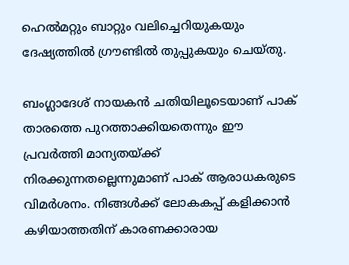ഹെല്‍മറ്റും ബാറ്റും വലിച്ചെറിയുകയും ദേഷ്യത്തില്‍ ഗ്രൗണ്ടില്‍ തുപ്പുകയും ചെയ്തു.

ബംഗ്ലാദേശ് നായകന്‍ ചതിയിലൂടെയാണ് പാക് താരത്തെ പുറത്താക്കിയതെന്നും ഈ പ്രവര്‍ത്തി മാന്യതയ്ക്ക് നിരക്കുന്നതല്ലെന്നുമാണ് പാക് ആരാധകരുടെ വിമര്‍ശനം. നിങ്ങള്‍ക്ക് ലോകകപ്പ് കളിക്കാന്‍ കഴിയാത്തതിന് കാരണക്കാരായ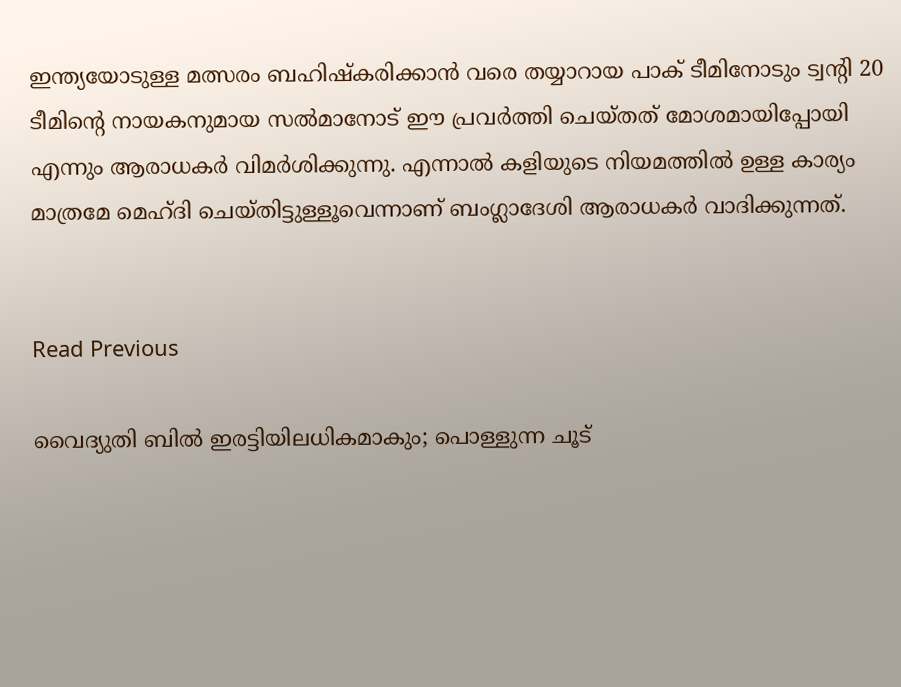ഇന്ത്യയോടുള്ള മത്സരം ബഹിഷ്‌കരിക്കാന്‍ വരെ തയ്യാറായ പാക് ടീമിനോടും ട്വന്റി 20 ടീമിന്റെ നായകനുമായ സല്‍മാനോട് ഈ പ്രവര്‍ത്തി ചെയ്തത് മോശമായിപ്പോയി എന്നും ആരാധകര്‍ വിമര്‍ശിക്കുന്നു. എന്നാല്‍ കളിയുടെ നിയമത്തില്‍ ഉള്ള കാര്യം മാത്രമേ മെഹ്ദി ചെയ്തിട്ടുള്ളൂവെന്നാണ് ബംഗ്ലാദേശി ആരാധകര്‍ വാദിക്കുന്നത്.


Read Previous

വൈദ്യുതി ബില്‍ ഇരട്ടിയിലധികമാകും; പൊള്ളുന്ന ചൂട്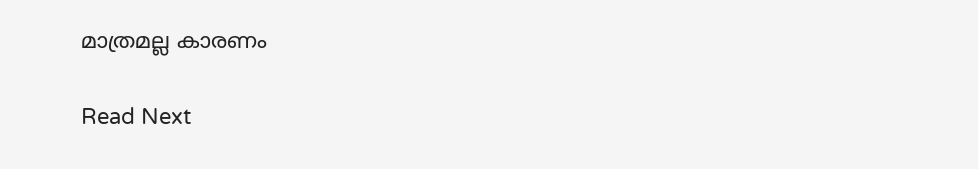മാത്രമല്ല കാരണം

Read Next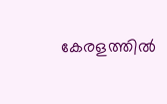കേരളത്തില്‍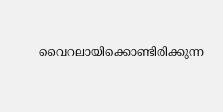വൈറലായിക്കൊണ്ടിരിക്കുന്ന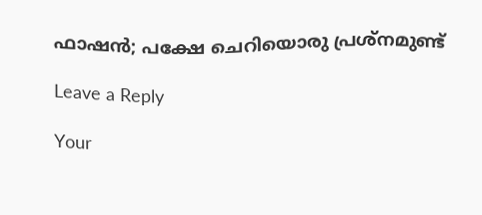ഫാഷന്‍; പക്ഷേ ചെറിയൊരു പ്രശ്‌നമുണ്ട്

Leave a Reply

Your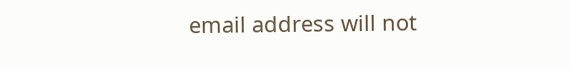email address will not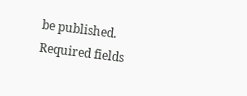be published. Required fields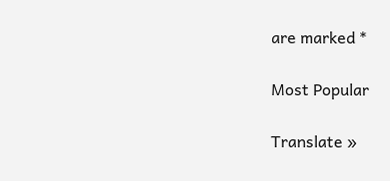are marked *

Most Popular

Translate »